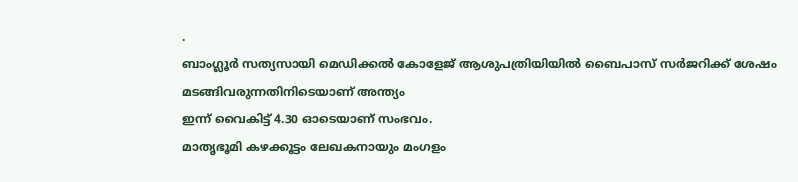.
ബാംഗ്ലൂർ സത്യസായി മെഡിക്കൽ കോളേജ് ആശുപത്രിയിയിൽ ബൈപാസ് സർജറിക്ക് ശേഷം മടങ്ങിവരുന്നതിനിടെയാണ് അന്ത്യം
ഇന്ന് വൈകിട്ട് 4.30 ഓടെയാണ് സംഭവം.
മാതൃഭൂമി കഴക്കൂട്ടം ലേഖകനായും മംഗളം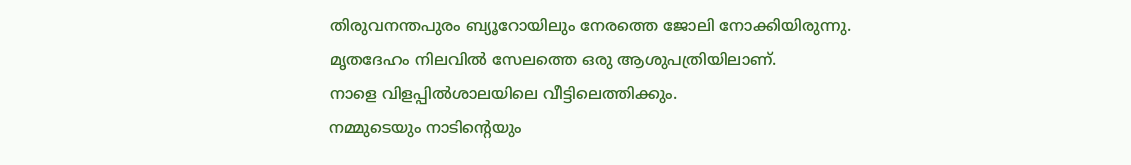തിരുവനന്തപുരം ബ്യൂറോയിലും നേരത്തെ ജോലി നോക്കിയിരുന്നു. മൃതദേഹം നിലവിൽ സേലത്തെ ഒരു ആശുപത്രിയിലാണ്.
നാളെ വിളപ്പിൽശാലയിലെ വീട്ടിലെത്തിക്കും.
നമ്മുടെയും നാടിൻ്റെയും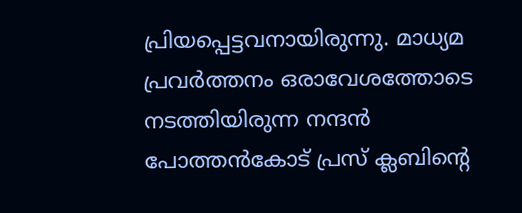പ്രിയപ്പെട്ടവനായിരുന്നു. മാധ്യമ പ്രവർത്തനം ഒരാവേശത്തോടെ നടത്തിയിരുന്ന നന്ദൻ പോത്തൻകോട് പ്രസ് ക്ലബിൻ്റെ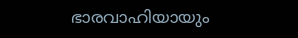ഭാരവാഹിയായും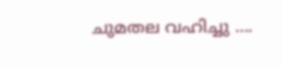ചുമതല വഹിച്ചു ….